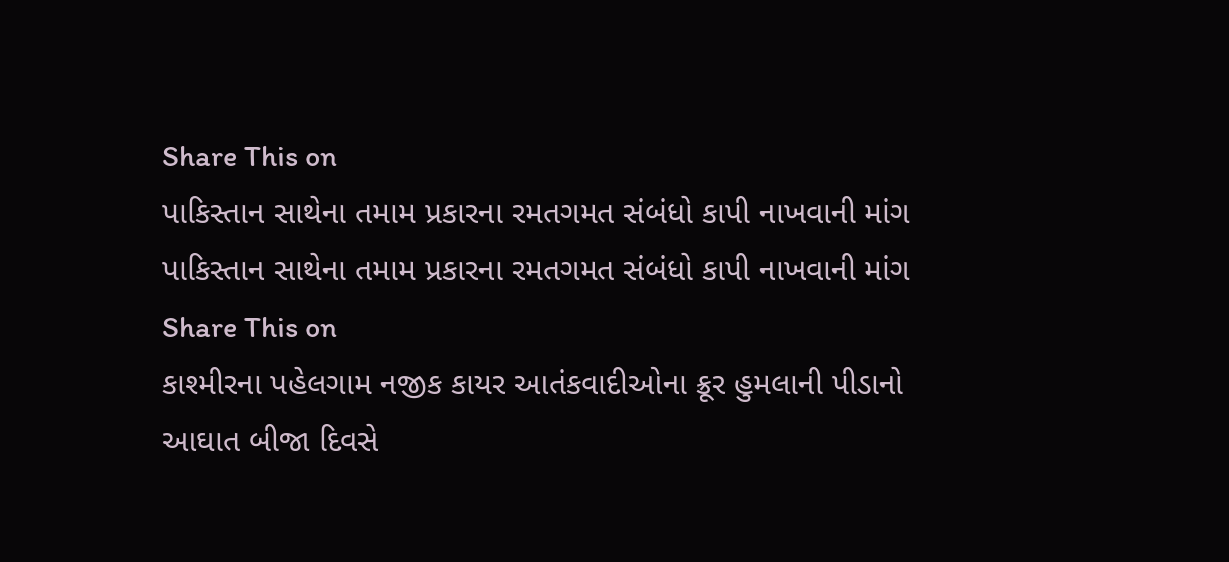Share This on
પાકિસ્તાન સાથેના તમામ પ્રકારના રમતગમત સંબંધો કાપી નાખવાની માંગ
પાકિસ્તાન સાથેના તમામ પ્રકારના રમતગમત સંબંધો કાપી નાખવાની માંગ
Share This on
કાશ્મીરના પહેલગામ નજીક કાયર આતંકવાદીઓના ક્રૂર હુમલાની પીડાનો આઘાત બીજા દિવસે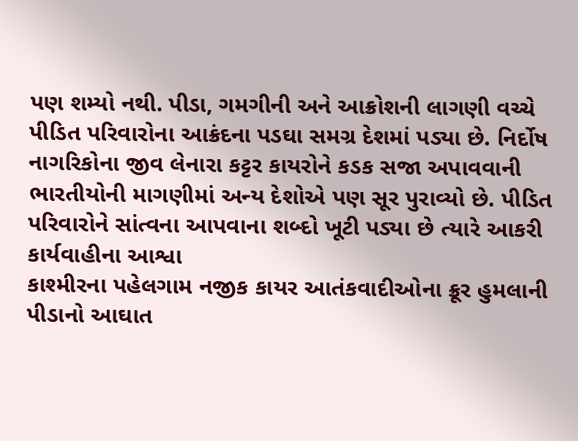પણ શમ્યો નથી. પીડા, ગમગીની અને આક્રોશની લાગણી વચ્ચે પીડિત પરિવારોના આક્રંદના પડઘા સમગ્ર દેશમાં પડ્યા છે. નિર્દોષ નાગરિકોના જીવ લેનારા કટ્ટર કાયરોને કડક સજા અપાવવાની ભારતીયોની માગણીમાં અન્ય દેશોએ પણ સૂર પુરાવ્યો છે. પીડિત પરિવારોને સાંત્વના આપવાના શબ્દો ખૂટી પડ્યા છે ત્યારે આકરી કાર્યવાહીના આશ્વા
કાશ્મીરના પહેલગામ નજીક કાયર આતંકવાદીઓના ક્રૂર હુમલાની પીડાનો આઘાત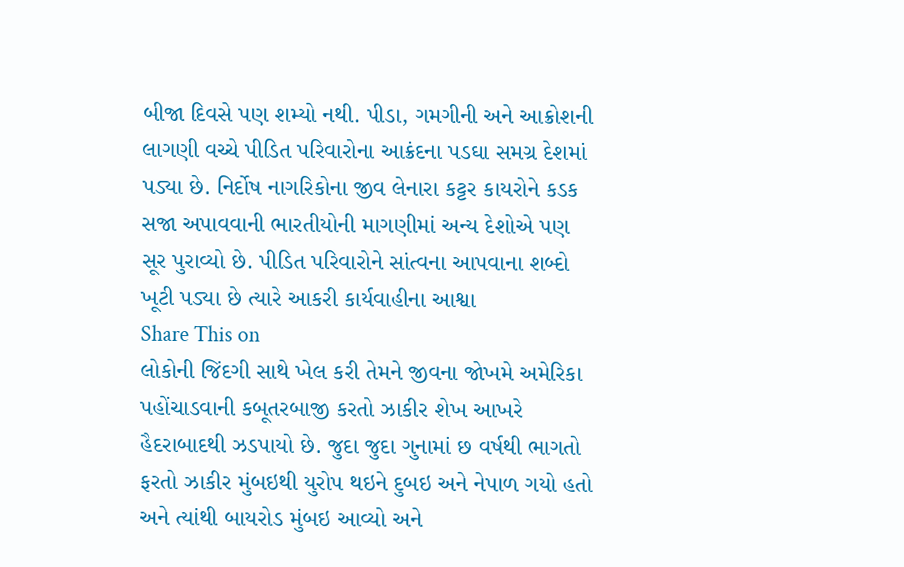બીજા દિવસે પણ શમ્યો નથી. પીડા, ગમગીની અને આક્રોશની લાગણી વચ્ચે પીડિત પરિવારોના આક્રંદના પડઘા સમગ્ર દેશમાં પડ્યા છે. નિર્દોષ નાગરિકોના જીવ લેનારા કટ્ટર કાયરોને કડક સજા અપાવવાની ભારતીયોની માગણીમાં અન્ય દેશોએ પણ સૂર પુરાવ્યો છે. પીડિત પરિવારોને સાંત્વના આપવાના શબ્દો ખૂટી પડ્યા છે ત્યારે આકરી કાર્યવાહીના આશ્વા
Share This on
લોકોની જિંદગી સાથે ખેલ કરી તેમને જીવના જોખમે અમેરિકા પહોંચાડવાની કબૂતરબાજી કરતો ઝાકીર શેખ આખરે હૈદરાબાદથી ઝડપાયો છે. જુદા જુદા ગુનામાં છ વર્ષથી ભાગતો ફરતો ઝાકીર મુંબઇથી યુરોપ થઇને દુબઇ અને નેપાળ ગયો હતો અને ત્યાંથી બાયરોડ મુંબઇ આવ્યો અને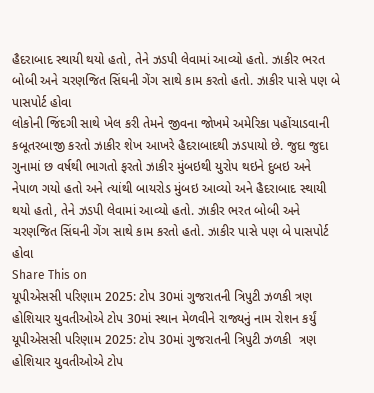હૈદરાબાદ સ્થાયી થયો હતો, તેને ઝડપી લેવામાં આવ્યો હતો. ઝાકીર ભરત બોબી અને ચરણજિત સિંઘની ગેંગ સાથે કામ કરતો હતો. ઝાકીર પાસે પણ બે પાસપોર્ટ હોવા
લોકોની જિંદગી સાથે ખેલ કરી તેમને જીવના જોખમે અમેરિકા પહોંચાડવાની કબૂતરબાજી કરતો ઝાકીર શેખ આખરે હૈદરાબાદથી ઝડપાયો છે. જુદા જુદા ગુનામાં છ વર્ષથી ભાગતો ફરતો ઝાકીર મુંબઇથી યુરોપ થઇને દુબઇ અને નેપાળ ગયો હતો અને ત્યાંથી બાયરોડ મુંબઇ આવ્યો અને હૈદરાબાદ સ્થાયી થયો હતો, તેને ઝડપી લેવામાં આવ્યો હતો. ઝાકીર ભરત બોબી અને ચરણજિત સિંઘની ગેંગ સાથે કામ કરતો હતો. ઝાકીર પાસે પણ બે પાસપોર્ટ હોવા
Share This on
યૂપીએસસી પરિણામ 2025: ટોપ 30માં ગુજરાતની ત્રિપુટી ઝળકી ત્રણ હોશિયાર યુવતીઓએ ટોપ 30માં સ્થાન મેળવીને રાજ્યનું નામ રોશન કર્યું
યૂપીએસસી પરિણામ 2025: ટોપ 30માં ગુજરાતની ત્રિપુટી ઝળકી  ત્રણ હોશિયાર યુવતીઓએ ટોપ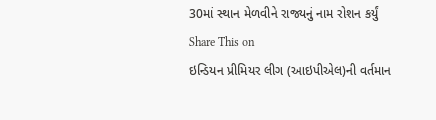30માં સ્થાન મેળવીને રાજ્યનું નામ રોશન કર્યું
Share This on
ઇન્ડિયન પ્રીમિયર લીગ (આઇપીએલ)ની વર્તમાન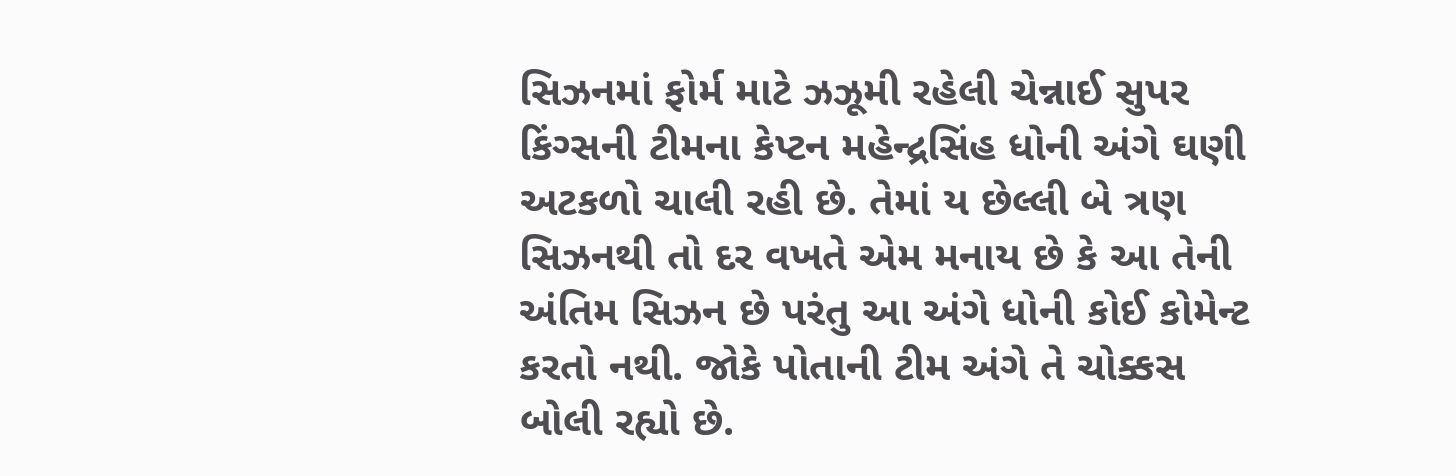સિઝનમાં ફોર્મ માટે ઝઝૂમી રહેલી ચેન્નાઈ સુપર કિંગ્સની ટીમના કેપ્ટન મહેન્દ્રસિંહ ધોની અંગે ઘણી અટકળો ચાલી રહી છે. તેમાં ય છેલ્લી બે ત્રણ સિઝનથી તો દર વખતે એમ મનાય છે કે આ તેની અંતિમ સિઝન છે પરંતુ આ અંગે ધોની કોઈ કોમેન્ટ કરતો નથી. જોકે પોતાની ટીમ અંગે તે ચોક્કસ બોલી રહ્યો છે.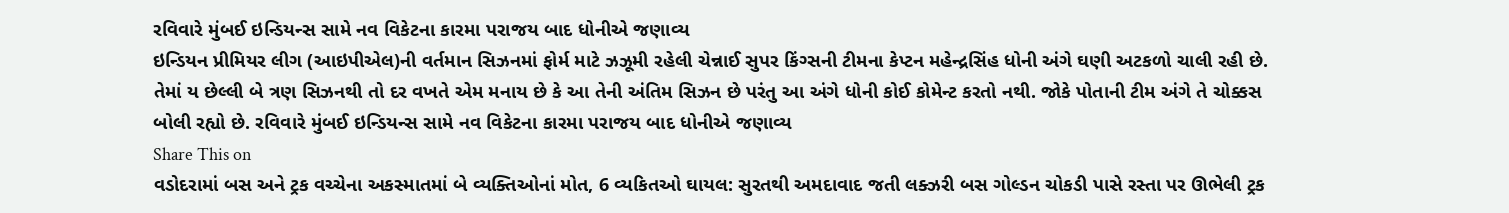રવિવારે મુંબઈ ઇન્ડિયન્સ સામે નવ વિકેટના કારમા પરાજય બાદ ધોનીએ જણાવ્ય
ઇન્ડિયન પ્રીમિયર લીગ (આઇપીએલ)ની વર્તમાન સિઝનમાં ફોર્મ માટે ઝઝૂમી રહેલી ચેન્નાઈ સુપર કિંગ્સની ટીમના કેપ્ટન મહેન્દ્રસિંહ ધોની અંગે ઘણી અટકળો ચાલી રહી છે. તેમાં ય છેલ્લી બે ત્રણ સિઝનથી તો દર વખતે એમ મનાય છે કે આ તેની અંતિમ સિઝન છે પરંતુ આ અંગે ધોની કોઈ કોમેન્ટ કરતો નથી. જોકે પોતાની ટીમ અંગે તે ચોક્કસ બોલી રહ્યો છે. રવિવારે મુંબઈ ઇન્ડિયન્સ સામે નવ વિકેટના કારમા પરાજય બાદ ધોનીએ જણાવ્ય
Share This on
વડોદરામાં બસ અને ટ્રક વચ્ચેના અકસ્માતમાં બે વ્યક્તિઓનાં મોત, 6 વ્યકિતઓ ઘાયલ: સુરતથી અમદાવાદ જતી લક્ઝરી બસ ગોલ્ડન ચોકડી પાસે રસ્તા પર ઊભેલી ટ્રક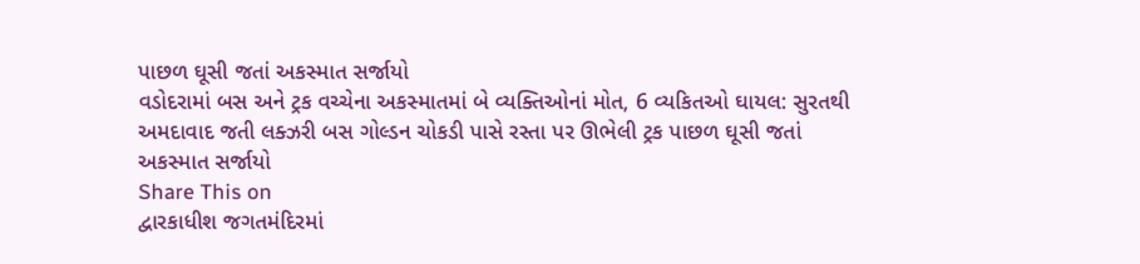પાછળ ઘૂસી જતાં અકસ્માત સર્જાયો
વડોદરામાં બસ અને ટ્રક વચ્ચેના અકસ્માતમાં બે વ્યક્તિઓનાં મોત, 6 વ્યકિતઓ ઘાયલ: સુરતથી અમદાવાદ જતી લક્ઝરી બસ ગોલ્ડન ચોકડી પાસે રસ્તા પર ઊભેલી ટ્રક પાછળ ઘૂસી જતાં અકસ્માત સર્જાયો
Share This on
દ્વારકાધીશ જગતમંદિરમાં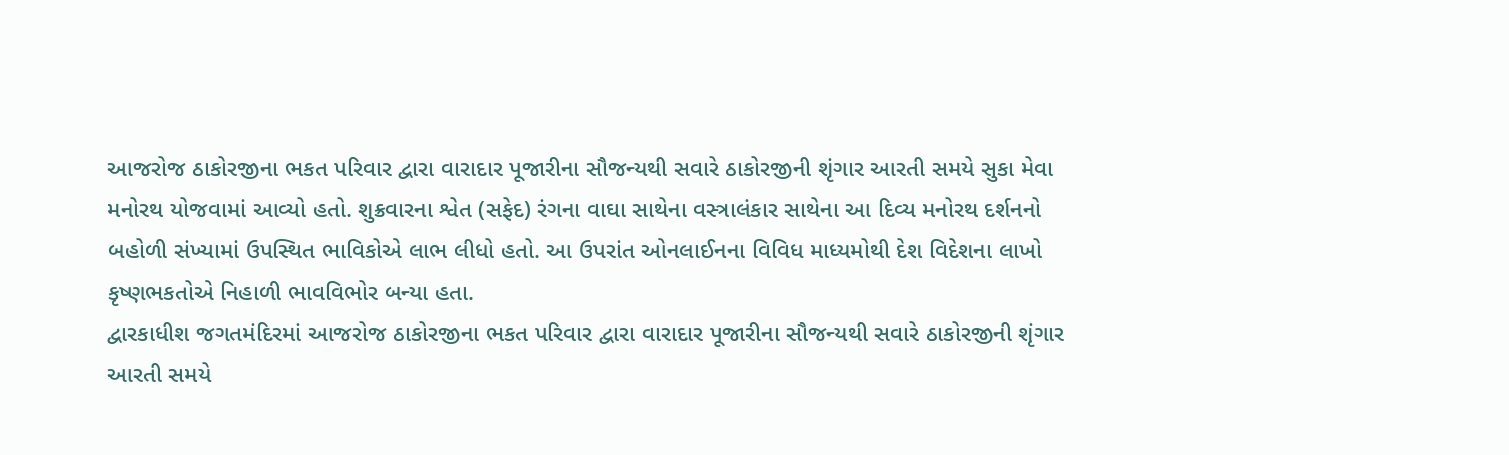આજરોજ ઠાકોરજીના ભકત પરિવાર દ્વારા વારાદાર પૂજારીના સૌજન્યથી સવારે ઠાકોરજીની શૃંગાર આરતી સમયે સુકા મેવા મનોરથ યોજવામાં આવ્યો હતો. શુક્રવારના શ્વેત (સફેદ) રંગના વાઘા સાથેના વસ્ત્રાલંકાર સાથેના આ દિવ્ય મનોરથ દર્શનનો બહોળી સંખ્યામાં ઉપસ્થિત ભાવિકોએ લાભ લીધો હતો. આ ઉપરાંત ઓનલાઈનના વિવિધ માધ્યમોથી દેશ વિદેશના લાખો કૃષ્ણભકતોએ નિહાળી ભાવવિભોર બન્યા હતા.
દ્વારકાધીશ જગતમંદિરમાં આજરોજ ઠાકોરજીના ભકત પરિવાર દ્વારા વારાદાર પૂજારીના સૌજન્યથી સવારે ઠાકોરજીની શૃંગાર આરતી સમયે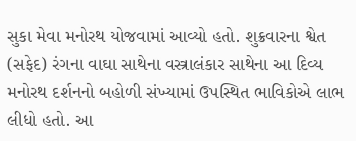સુકા મેવા મનોરથ યોજવામાં આવ્યો હતો. શુક્રવારના શ્વેત (સફેદ) રંગના વાઘા સાથેના વસ્ત્રાલંકાર સાથેના આ દિવ્ય મનોરથ દર્શનનો બહોળી સંખ્યામાં ઉપસ્થિત ભાવિકોએ લાભ લીધો હતો. આ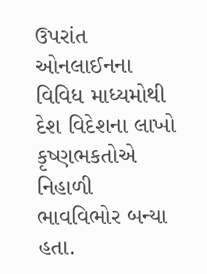ઉપરાંત ઓનલાઈનના વિવિધ માધ્યમોથી દેશ વિદેશના લાખો કૃષ્ણભકતોએ નિહાળી ભાવવિભોર બન્યા હતા.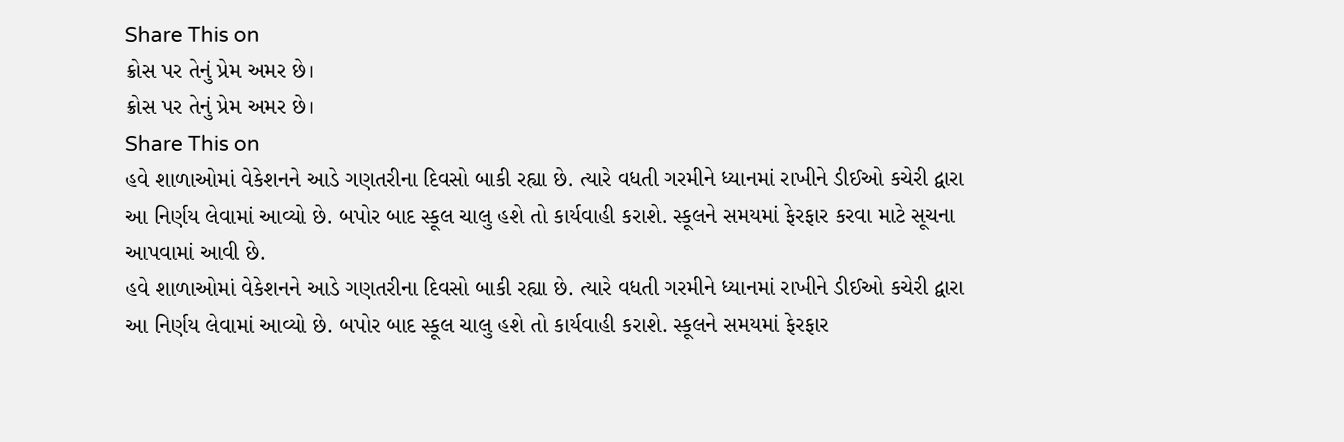Share This on
ક્રોસ પર તેનું પ્રેમ અમર છે।
ક્રોસ પર તેનું પ્રેમ અમર છે।
Share This on
હવે શાળાઓમાં વેકેશનને આડે ગણતરીના દિવસો બાકી રહ્યા છે. ત્યારે વધતી ગરમીને ધ્યાનમાં રાખીને ડીઈઓ કચેરી દ્વારા આ નિર્ણય લેવામાં આવ્યો છે. બપોર બાદ સ્કૂલ ચાલુ હશે તો કાર્યવાહી કરાશે. સ્કૂલને સમયમાં ફેરફાર કરવા માટે સૂચના આપવામાં આવી છે.
હવે શાળાઓમાં વેકેશનને આડે ગણતરીના દિવસો બાકી રહ્યા છે. ત્યારે વધતી ગરમીને ધ્યાનમાં રાખીને ડીઈઓ કચેરી દ્વારા આ નિર્ણય લેવામાં આવ્યો છે. બપોર બાદ સ્કૂલ ચાલુ હશે તો કાર્યવાહી કરાશે. સ્કૂલને સમયમાં ફેરફાર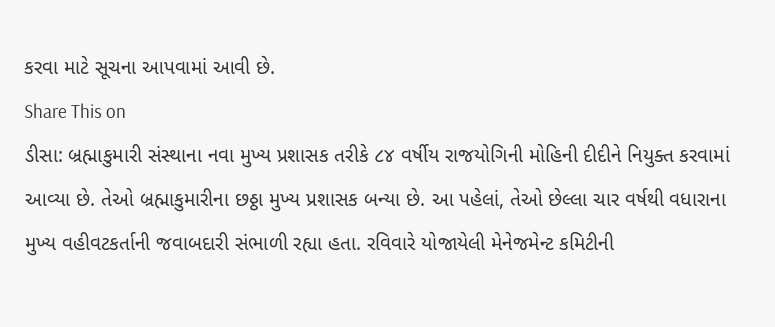કરવા માટે સૂચના આપવામાં આવી છે.
Share This on
ડીસા: બ્રહ્માકુમારી સંસ્થાના નવા મુખ્ય પ્રશાસક તરીકે ૮૪ વર્ષીય રાજયોગિની મોહિની દીદીને નિયુક્ત કરવામાં આવ્યા છે. તેઓ બ્રહ્માકુમારીના છઠ્ઠા મુખ્ય પ્રશાસક બન્યા છે. આ પહેલાં, તેઓ છેલ્લા ચાર વર્ષથી વધારાના મુખ્ય વહીવટકર્તાની જવાબદારી સંભાળી રહ્યા હતા. રવિવારે યોજાયેલી મેનેજમેન્ટ કમિટીની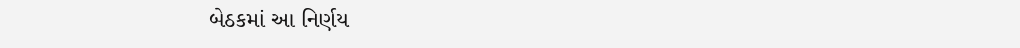બેઠકમાં આ નિર્ણય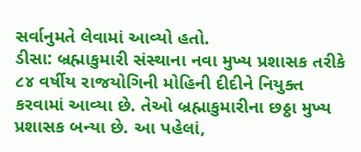સર્વાનુમતે લેવામાં આવ્યો હતો.
ડીસા: બ્રહ્માકુમારી સંસ્થાના નવા મુખ્ય પ્રશાસક તરીકે ૮૪ વર્ષીય રાજયોગિની મોહિની દીદીને નિયુક્ત કરવામાં આવ્યા છે. તેઓ બ્રહ્માકુમારીના છઠ્ઠા મુખ્ય પ્રશાસક બન્યા છે. આ પહેલાં,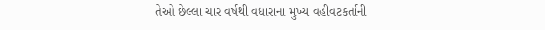તેઓ છેલ્લા ચાર વર્ષથી વધારાના મુખ્ય વહીવટકર્તાની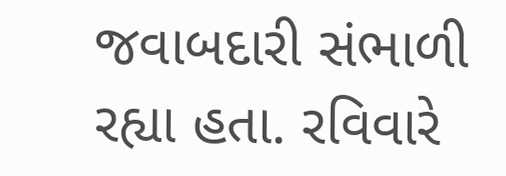જવાબદારી સંભાળી રહ્યા હતા. રવિવારે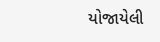યોજાયેલી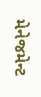મેનેજમેન્ટ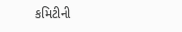કમિટીની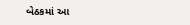બેઠકમાં આ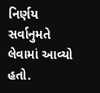નિર્ણય સર્વાનુમતે લેવામાં આવ્યો હતો.